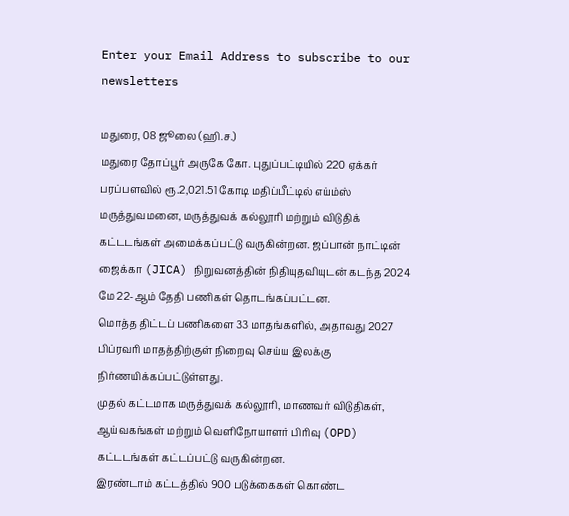Enter your Email Address to subscribe to our newsletters

மதுரை, 08 ஜூலை (ஹி.ச.)
மதுரை தோப்பூர் அருகே கோ. புதுப்பட்டியில் 220 ஏக்கர் பரப்பளவில் ரூ.2,021.51 கோடி மதிப்பீட்டில் எய்ம்ஸ் மருத்துவமனை, மருத்துவக் கல்லூரி மற்றும் விடுதிக் கட்டடங்கள் அமைக்கப்பட்டு வருகின்றன. ஜப்பான் நாட்டின் ஜைக்கா (JICA) நிறுவனத்தின் நிதியுதவியுடன் கடந்த 2024 மே 22-ஆம் தேதி பணிகள் தொடங்கப்பட்டன.
மொத்த திட்டப் பணிகளை 33 மாதங்களில், அதாவது 2027 பிப்ரவரி மாதத்திற்குள் நிறைவு செய்ய இலக்கு நிர்ணயிக்கப்பட்டுள்ளது.
முதல் கட்டமாக மருத்துவக் கல்லூரி, மாணவர் விடுதிகள், ஆய்வகங்கள் மற்றும் வெளிநோயாளர் பிரிவு (OPD) கட்டடங்கள் கட்டப்பட்டு வருகின்றன.
இரண்டாம் கட்டத்தில் 900 படுக்கைகள் கொண்ட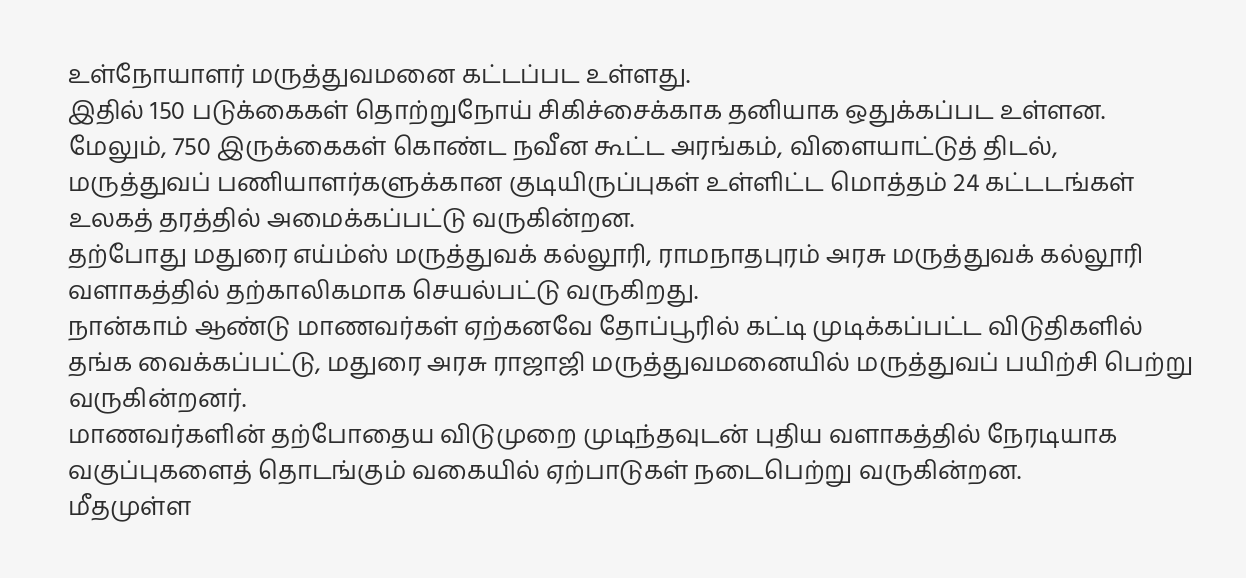உள்நோயாளர் மருத்துவமனை கட்டப்பட உள்ளது.
இதில் 150 படுக்கைகள் தொற்றுநோய் சிகிச்சைக்காக தனியாக ஒதுக்கப்பட உள்ளன.
மேலும், 750 இருக்கைகள் கொண்ட நவீன கூட்ட அரங்கம், விளையாட்டுத் திடல், மருத்துவப் பணியாளர்களுக்கான குடியிருப்புகள் உள்ளிட்ட மொத்தம் 24 கட்டடங்கள் உலகத் தரத்தில் அமைக்கப்பட்டு வருகின்றன.
தற்போது மதுரை எய்ம்ஸ் மருத்துவக் கல்லூரி, ராமநாதபுரம் அரசு மருத்துவக் கல்லூரி வளாகத்தில் தற்காலிகமாக செயல்பட்டு வருகிறது.
நான்காம் ஆண்டு மாணவர்கள் ஏற்கனவே தோப்பூரில் கட்டி முடிக்கப்பட்ட விடுதிகளில் தங்க வைக்கப்பட்டு, மதுரை அரசு ராஜாஜி மருத்துவமனையில் மருத்துவப் பயிற்சி பெற்று வருகின்றனர்.
மாணவர்களின் தற்போதைய விடுமுறை முடிந்தவுடன் புதிய வளாகத்தில் நேரடியாக வகுப்புகளைத் தொடங்கும் வகையில் ஏற்பாடுகள் நடைபெற்று வருகின்றன.
மீதமுள்ள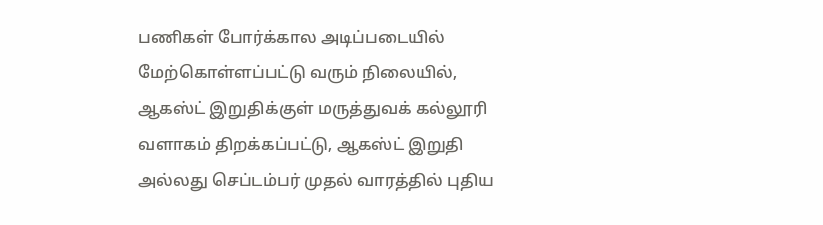பணிகள் போர்க்கால அடிப்படையில் மேற்கொள்ளப்பட்டு வரும் நிலையில், ஆகஸ்ட் இறுதிக்குள் மருத்துவக் கல்லூரி வளாகம் திறக்கப்பட்டு, ஆகஸ்ட் இறுதி அல்லது செப்டம்பர் முதல் வாரத்தில் புதிய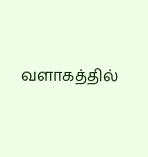வளாகத்தில்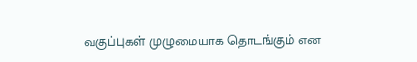வகுப்புகள் முழுமையாக தொடங்கும் என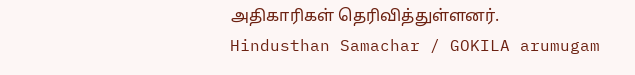அதிகாரிகள் தெரிவித்துள்ளனர்.
Hindusthan Samachar / GOKILA arumugam